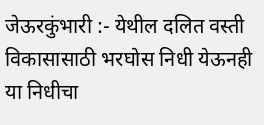जेऊरकुंभारी :- येथील दलित वस्ती विकासासाठी भरघोस निधी येऊनही या निधीचा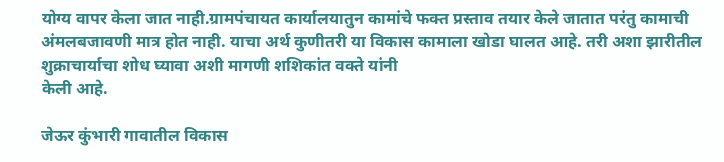योग्य वापर केला जात नाही.ग्रामपंचायत कार्यालयातुन कामांचे फक्त प्रस्ताव तयार केले जातात परंतु कामाची अंमलबजावणी मात्र होत नाही. याचा अर्थ कुणीतरी या विकास कामाला खोडा घालत आहे. तरी अशा झारीतील शुक्राचार्याचा शोध घ्यावा अशी मागणी शशिकांत वक्ते यांनी
केली आहे.

जेऊर कुंभारी गावातील विकास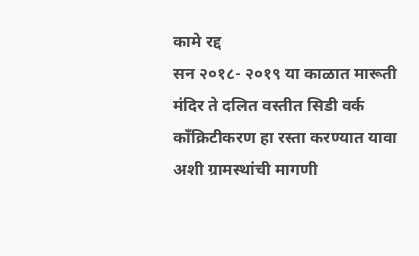कामे रद्द
सन २०१८- २०१९ या काळात मारूती मंदिर ते दलित वस्तीत सिडी वर्क काँक्रिटीकरण हा रस्ता करण्यात यावा अशी ग्रामस्थांची मागणी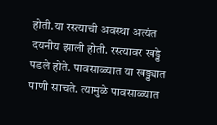होती.या रस्त्याची अवस्था अत्यंत दयनीय झाली होती. रस्त्यावर खड्डे पडले होते. पावसाळ्यात या खड्ड्यात पाणी साचते. त्यामुळे पावसाळ्यात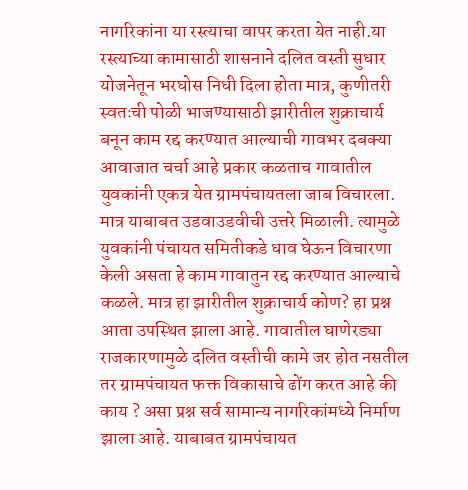नागरिकांना या रस्त्याचा वापर करता येत नाही.या रस्त्याच्या कामासाठी शासनाने दलित वस्ती सुधार योजनेतून भरघोस निधी दिला होता मात्र, कुणीतरी स्वतःची पोळी भाजण्यासाठी झारीतील शुक्राचार्य बनून काम रद्द करण्यात आल्याची गावभर दबक्या आवाजात चर्चा आहे प्रकार कळताच गावातील युवकांनी एकत्र येत ग्रामपंचायतला जाब विचारला. मात्र याबाबत उडवाउडवीची उत्तरे मिळाली. त्यामुळे युवकांनी पंचायत समितीकडे धाव घेऊन विचारणा केली असता हे काम गावातुन रद्द करण्यात आल्याचे कळले. मात्र हा झारीतील शुक्राचार्य कोण? हा प्रश्न आता उपस्थित झाला आहे. गावातील घाणेरड्या राजकारणामुळे दलित वस्तीची कामे जर होत नसतील तर ग्रामपंचायत फक्त विकासाचे ढोंग करत आहे की काय ? असा प्रश्न सर्व सामान्य नागरिकांमध्ये निर्माण झाला आहे. याबाबत ग्रामपंचायत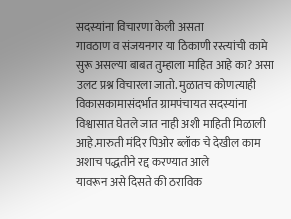सदस्यांना विचारणा केली असता
गावठाण व संजयनगर या ठिकाणी रस्त्यांची कामे सुरू असल्या बाबत तुम्हाला माहित आहे का? असा उलट प्रश्न विचारला जातो. मुळातच कोणत्याही विकासकामासंदर्भात ग्रामपंचायत सदस्यांना विश्वासात घेतले जात नाही अशी माहिती मिळाली आहे.मारुती मंदिर पिओर ब्लॉक चे देखील काम अशाच पद्धतीने रद्द करण्यात आले
यावरून असे दिसते की ठराविक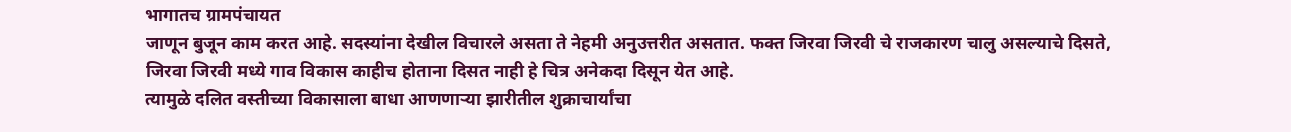भागातच ग्रामपंचायत
जाणून बुजून काम करत आहे. सदस्यांना देखील विचारले असता ते नेहमी अनुउत्तरीत असतात. फक्त जिरवा जिरवी चे राजकारण चालु असल्याचे दिसते, जिरवा जिरवी मध्ये गाव विकास काहीच होताना दिसत नाही हे चित्र अनेकदा दिसून येत आहे.
त्यामुळे दलित वस्तीच्या विकासाला बाधा आणणाऱ्या झारीतील शुक्राचार्यांचा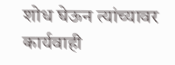शोध घेऊन त्यांच्यावर कार्यवाही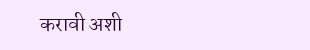करावी अशी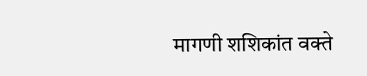मागणी शशिकांत वक्ते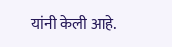यांनी केली आहे.